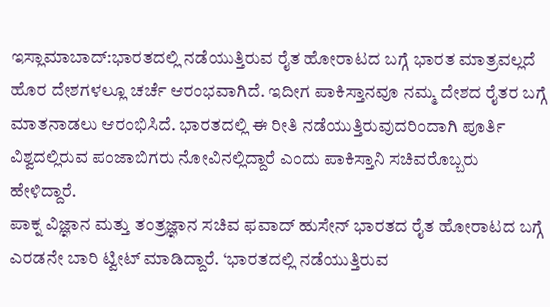ಇಸ್ಲಾಮಾಬಾದ್:ಭಾರತದಲ್ಲಿ ನಡೆಯುತ್ತಿರುವ ರೈತ ಹೋರಾಟದ ಬಗ್ಗೆ ಭಾರತ ಮಾತ್ರವಲ್ಲದೆ ಹೊರ ದೇಶಗಳಲ್ಲೂ ಚರ್ಚೆ ಆರಂಭವಾಗಿದೆ. ಇದೀಗ ಪಾಕಿಸ್ತಾನವೂ ನಮ್ಮ ದೇಶದ ರೈತರ ಬಗ್ಗೆ ಮಾತನಾಡಲು ಆರಂಭಿಸಿದೆ. ಭಾರತದಲ್ಲಿ ಈ ರೀತಿ ನಡೆಯುತ್ತಿರುವುದರಿಂದಾಗಿ ಪೂರ್ತಿ ವಿಶ್ವದಲ್ಲಿರುವ ಪಂಜಾಬಿಗರು ನೋವಿನಲ್ಲಿದ್ದಾರೆ ಎಂದು ಪಾಕಿಸ್ತಾನಿ ಸಚಿವರೊಬ್ಬರು ಹೇಳಿದ್ದಾರೆ.
ಪಾಕ್ನ ವಿಜ್ಞಾನ ಮತ್ತು ತಂತ್ರಜ್ಞಾನ ಸಚಿವ ಫವಾದ್ ಹುಸೇನ್ ಭಾರತದ ರೈತ ಹೋರಾಟದ ಬಗ್ಗೆ ಎರಡನೇ ಬಾರಿ ಟ್ವೀಟ್ ಮಾಡಿದ್ದಾರೆ. ‘ಭಾರತದಲ್ಲಿ ನಡೆಯುತ್ತಿರುವ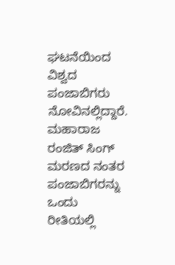ಘಟನೆಯಿಂದ ವಿಶ್ವದ ಪಂಜಾಬಿಗರು ನೋವಿನಲ್ಲಿದ್ದಾರೆ. ಮಹಾರಾಜ ರಂಜಿತ್ ಸಿಂಗ್ ಮರಣದ ನಂತರ ಪಂಜಾಬಿಗರನ್ನು ಒಂದು ರೀತಿಯಲ್ಲಿ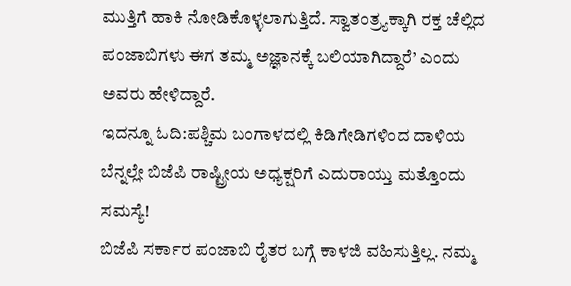ಮುತ್ತಿಗೆ ಹಾಕಿ ನೋಡಿಕೊಳ್ಳಲಾಗುತ್ತಿದೆ. ಸ್ವಾತಂತ್ರ್ಯಕ್ಕಾಗಿ ರಕ್ತ ಚೆಲ್ಲಿದ ಪಂಜಾಬಿಗಳು ಈಗ ತಮ್ಮ ಅಜ್ಞಾನಕ್ಕೆ ಬಲಿಯಾಗಿದ್ದಾರೆ’ ಎಂದು ಅವರು ಹೇಳಿದ್ದಾರೆ.
ಇದನ್ನೂ ಓದಿ:ಪಶ್ಚಿಮ ಬಂಗಾಳದಲ್ಲಿ ಕಿಡಿಗೇಡಿಗಳಿಂದ ದಾಳಿಯ ಬೆನ್ನಲ್ಲೇ ಬಿಜೆಪಿ ರಾಷ್ಟ್ರೀಯ ಅಧ್ಯಕ್ಷರಿಗೆ ಎದುರಾಯ್ತು ಮತ್ತೊಂದು ಸಮಸ್ಯೆ!
ಬಿಜೆಪಿ ಸರ್ಕಾರ ಪಂಜಾಬಿ ರೈತರ ಬಗ್ಗೆ ಕಾಳಜಿ ವಹಿಸುತ್ತಿಲ್ಲ. ನಮ್ಮ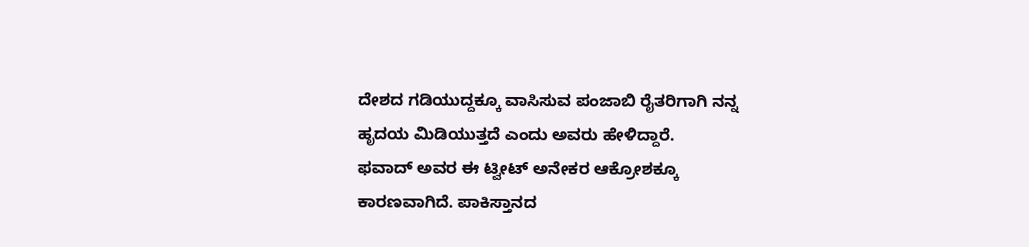ದೇಶದ ಗಡಿಯುದ್ದಕ್ಕೂ ವಾಸಿಸುವ ಪಂಜಾಬಿ ರೈತರಿಗಾಗಿ ನನ್ನ ಹೃದಯ ಮಿಡಿಯುತ್ತದೆ ಎಂದು ಅವರು ಹೇಳಿದ್ದಾರೆ.
ಫವಾದ್ ಅವರ ಈ ಟ್ವೀಟ್ ಅನೇಕರ ಆಕ್ರೋಶಕ್ಕೂ ಕಾರಣವಾಗಿದೆ. ಪಾಕಿಸ್ತಾನದ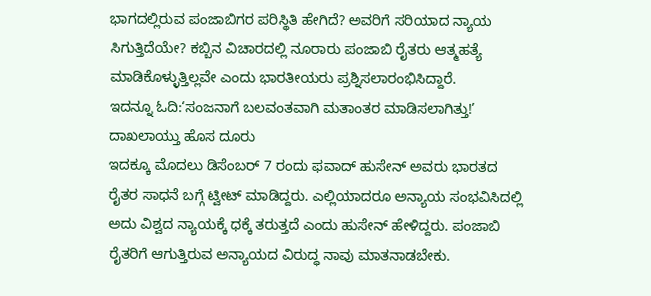ಭಾಗದಲ್ಲಿರುವ ಪಂಜಾಬಿಗರ ಪರಿಸ್ಥಿತಿ ಹೇಗಿದೆ? ಅವರಿಗೆ ಸರಿಯಾದ ನ್ಯಾಯ ಸಿಗುತ್ತಿದೆಯೇ? ಕಬ್ಬಿನ ವಿಚಾರದಲ್ಲಿ ನೂರಾರು ಪಂಜಾಬಿ ರೈತರು ಆತ್ಮಹತ್ಯೆ ಮಾಡಿಕೊಳ್ಳುತ್ತಿಲ್ಲವೇ ಎಂದು ಭಾರತೀಯರು ಪ್ರಶ್ನಿಸಲಾರಂಭಿಸಿದ್ದಾರೆ.
ಇದನ್ನೂ ಓದಿ:‘ಸಂಜನಾಗೆ ಬಲವಂತವಾಗಿ ಮತಾಂತರ ಮಾಡಿಸಲಾಗಿತ್ತು!’ ದಾಖಲಾಯ್ತು ಹೊಸ ದೂರು
ಇದಕ್ಕೂ ಮೊದಲು ಡಿಸೆಂಬರ್ 7 ರಂದು ಫವಾದ್ ಹುಸೇನ್ ಅವರು ಭಾರತದ ರೈತರ ಸಾಧನೆ ಬಗ್ಗೆ ಟ್ವೀಟ್ ಮಾಡಿದ್ದರು. ಎಲ್ಲಿಯಾದರೂ ಅನ್ಯಾಯ ಸಂಭವಿಸಿದಲ್ಲಿ ಅದು ವಿಶ್ವದ ನ್ಯಾಯಕ್ಕೆ ಧಕ್ಕೆ ತರುತ್ತದೆ ಎಂದು ಹುಸೇನ್ ಹೇಳಿದ್ದರು. ಪಂಜಾಬಿ ರೈತರಿಗೆ ಆಗುತ್ತಿರುವ ಅನ್ಯಾಯದ ವಿರುದ್ಧ ನಾವು ಮಾತನಾಡಬೇಕು.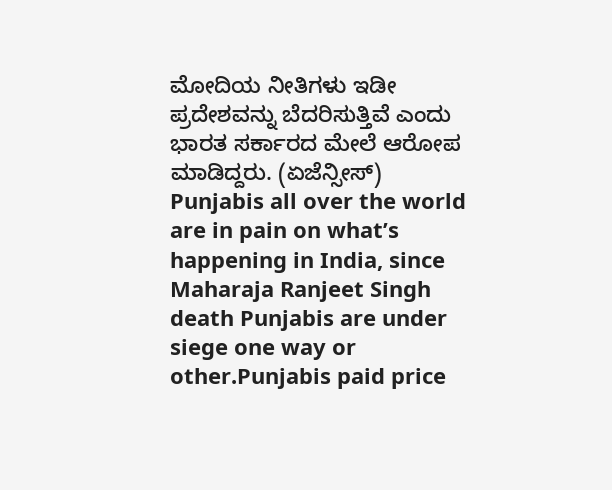ಮೋದಿಯ ನೀತಿಗಳು ಇಡೀ ಪ್ರದೇಶವನ್ನು ಬೆದರಿಸುತ್ತಿವೆ ಎಂದು ಭಾರತ ಸರ್ಕಾರದ ಮೇಲೆ ಆರೋಪ ಮಾಡಿದ್ದರು. (ಏಜೆನ್ಸೀಸ್)
Punjabis all over the world are in pain on what’s happening in India, since Maharaja Ranjeet Singh death Punjabis are under siege one way or other.Punjabis paid price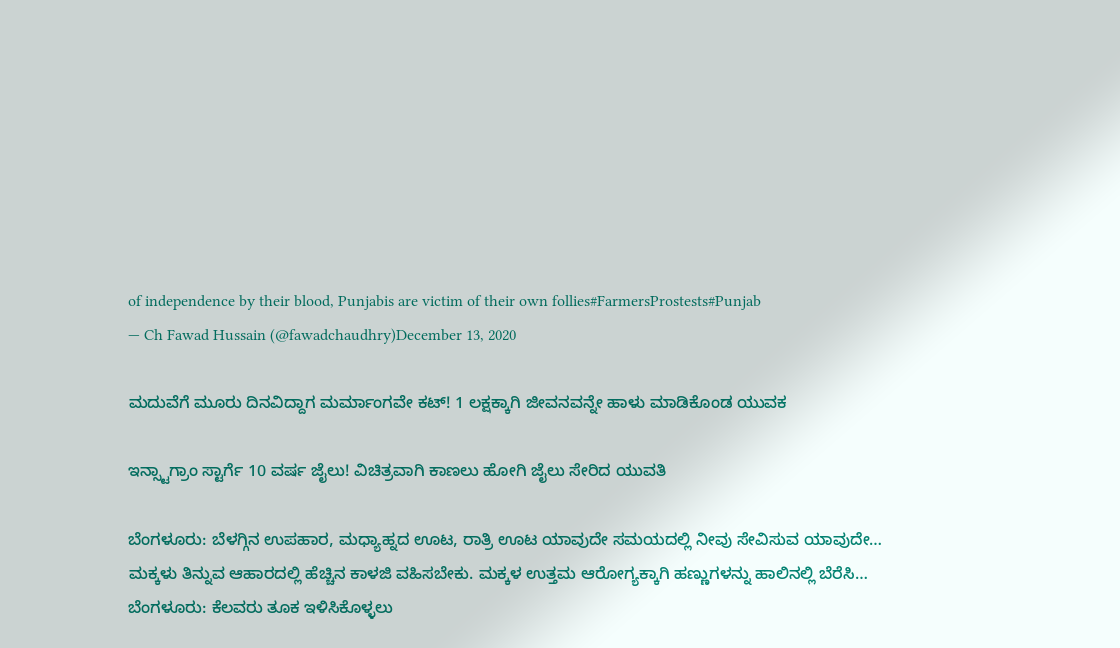of independence by their blood, Punjabis are victim of their own follies#FarmersProstests#Punjab
— Ch Fawad Hussain (@fawadchaudhry)December 13, 2020

ಮದುವೆಗೆ ಮೂರು ದಿನವಿದ್ದಾಗ ಮರ್ಮಾಂಗವೇ ಕಟ್! 1 ಲಕ್ಷಕ್ಕಾಗಿ ಜೀವನವನ್ನೇ ಹಾಳು ಮಾಡಿಕೊಂಡ ಯುವಕ

ಇನ್ಸ್ಟಾಗ್ರಾಂ ಸ್ಟಾರ್ಗೆ 10 ವರ್ಷ ಜೈಲು! ವಿಚಿತ್ರವಾಗಿ ಕಾಣಲು ಹೋಗಿ ಜೈಲು ಸೇರಿದ ಯುವತಿ

ಬೆಂಗಳೂರು: ಬೆಳಗ್ಗಿನ ಉಪಹಾರ, ಮಧ್ಯಾಹ್ನದ ಊಟ, ರಾತ್ರಿ ಊಟ ಯಾವುದೇ ಸಮಯದಲ್ಲಿ ನೀವು ಸೇವಿಸುವ ಯಾವುದೇ…
ಮಕ್ಕಳು ತಿನ್ನುವ ಆಹಾರದಲ್ಲಿ ಹೆಚ್ಚಿನ ಕಾಳಜಿ ವಹಿಸಬೇಕು. ಮಕ್ಕಳ ಉತ್ತಮ ಆರೋಗ್ಯಕ್ಕಾಗಿ ಹಣ್ಣುಗಳನ್ನು ಹಾಲಿನಲ್ಲಿ ಬೆರೆಸಿ…
ಬೆಂಗಳೂರು: ಕೆಲವರು ತೂಕ ಇಳಿಸಿಕೊಳ್ಳಲು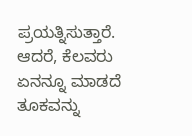ಪ್ರಯತ್ನಿಸುತ್ತಾರೆ. ಆದರೆ, ಕೆಲವರು ಏನನ್ನೂ ಮಾಡದೆ ತೂಕವನ್ನು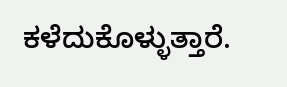ಕಳೆದುಕೊಳ್ಳುತ್ತಾರೆ.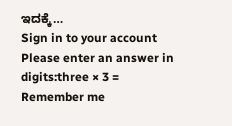ಇದಕ್ಕೆ…
Sign in to your account
Please enter an answer in digits:three × 3 =
Remember me